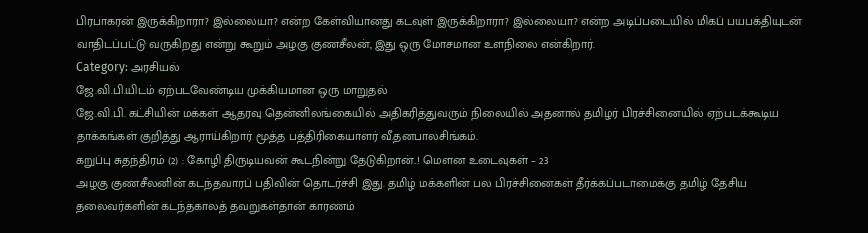பிரபாகரன் இருக்கிறாரா? இல்லையா? என்ற கேள்வியானது கடவுள் இருக்கிறாரா? இல்லையா? என்ற அடிப்படையில் மிகப் பயபக்தியுடன் வாதிடப்பட்டு வருகிறது என்று கூறும் அழகு குணசீலன், இது ஒரு மோசமான உளநிலை என்கிறார்.
Category: அரசியல்
ஜே.வி.பி.யிடம் ஏற்படவேண்டிய முக்கியமான ஒரு மாறுதல்
ஜே.வி.பி. கட்சியின் மக்கள் ஆதரவு தென்னிலங்கையில் அதிகரித்துவரும் நிலையில் அதனால் தமிழர் பிரச்சினையில் ஏற்படக்கூடிய தாக்கங்கள் குறித்து ஆராய்கிறார் மூத்த பத்திரிகையாளர் வீ.தனபாலசிங்கம்.
கறுப்பு சுதந்திரம் (2) : கோழி திருடியவன் கூடநின்று தேடுகிறான்..! மௌன உடைவுகள் – 23
அழகு குணசீலனின் கடந்தவாரப் பதிவின் தொடர்ச்சி இது. தமிழ் மக்களின் பல பிரச்சினைகள் தீர்க்கப்படாமைக்கு தமிழ் தேசிய தலைவர்களின் கடந்தகாலத் தவறுகள்தான் காரணம்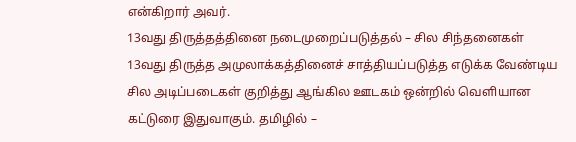என்கிறார் அவர்.
13வது திருத்தத்தினை நடைமுறைப்படுத்தல் – சில சிந்தனைகள்
13வது திருத்த அமுலாக்கத்தினைச் சாத்தியப்படுத்த எடுக்க வேண்டிய சில அடிப்படைகள் குறித்து ஆங்கில ஊடகம் ஒன்றில் வெளியான கட்டுரை இதுவாகும். தமிழில் –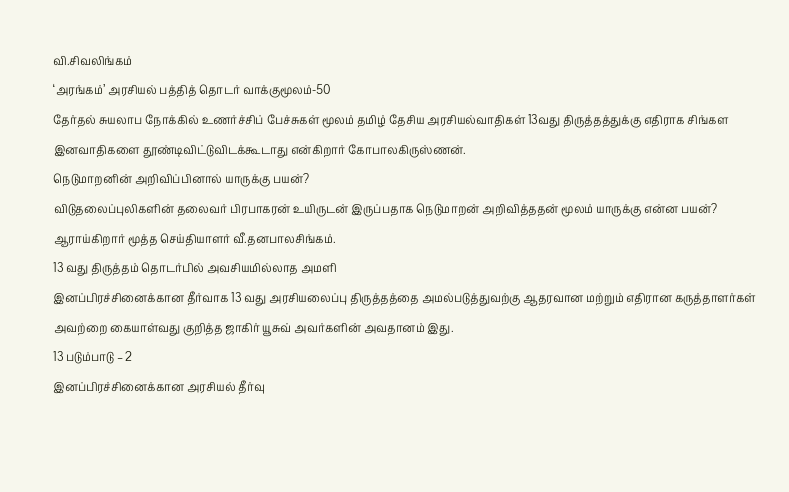வி.சிவலிங்கம்
‘அரங்கம்’ அரசியல் பத்தித் தொடர் வாக்குமூலம்-50
தேர்தல் சுயலாப நோக்கில் உணர்ச்சிப் பேச்சுகள் மூலம் தமிழ் தேசிய அரசியல்வாதிகள் 13வது திருத்தத்துக்கு எதிராக சிங்கள இனவாதிகளை தூண்டிவிட்டுவிடக்கூடாது என்கிறார் கோபாலகிருஸ்ணன்.
நெடுமாறனின் அறிவிப்பினால் யாருக்கு பயன்?
விடுதலைப்புலிகளின் தலைவர் பிரபாகரன் உயிருடன் இருப்பதாக நெடுமாறன் அறிவித்ததன் மூலம் யாருக்கு என்ன பயன்? ஆராய்கிறார் மூத்த செய்தியாளர் வீ.தனபாலசிங்கம்.
13 வது திருத்தம் தொடர்பில் அவசியமில்லாத அமளி
இனப்பிரச்சினைக்கான தீர்வாக 13 வது அரசியலைப்பு திருத்தத்தை அமல்படுத்துவற்கு ஆதரவான மற்றும் எதிரான கருத்தாளர்கள் அவற்றை கையாள்வது குறித்த ஜாகிர் யூசுவ் அவர்களின் அவதானம் இது.
13 படும்பாடு – 2
இனப்பிரச்சினைக்கான அரசியல் தீர்வு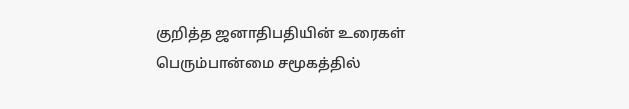குறித்த ஜனாதிபதியின் உரைகள் பெரும்பான்மை சமூகத்தில்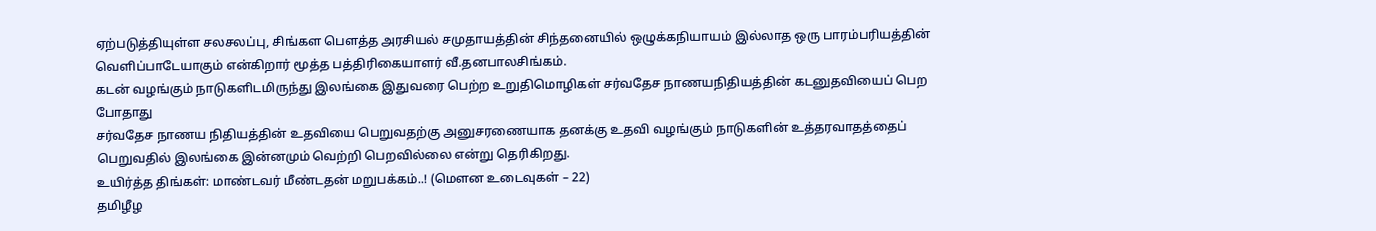ஏற்படுத்தியுள்ள சலசலப்பு, சிங்கள பௌத்த அரசியல் சமுதாயத்தின் சிந்தனையில் ஒழுக்கநியாயம் இல்லாத ஒரு பாரம்பரியத்தின் வெளிப்பாடேயாகும் என்கிறார் மூத்த பத்திரிகையாளர் வீ.தனபாலசிங்கம்.
கடன் வழங்கும் நாடுகளிடமிருந்து இலங்கை இதுவரை பெற்ற உறுதிமொழிகள் சர்வதேச நாணயநிதியத்தின் கடனுதவியைப் பெற போதாது
சர்வதேச நாணய நிதியத்தின் உதவியை பெறுவதற்கு அனுசரணையாக தனக்கு உதவி வழங்கும் நாடுகளின் உத்தரவாதத்தைப் பெறுவதில் இலங்கை இன்னமும் வெற்றி பெறவில்லை என்று தெரிகிறது.
உயிர்த்த திங்கள்: மாண்டவர் மீண்டதன் மறுபக்கம்..! (மௌன உடைவுகள் – 22)
தமிழீழ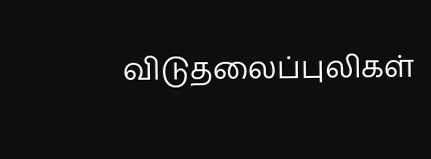விடுதலைப்புலிகள்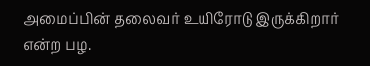அமைப்பின் தலைவர் உயிரோடு இருக்கிறார் என்ற பழ.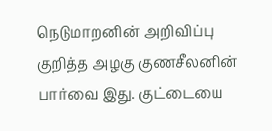நெடுமாறனின் அறிவிப்பு குறித்த அழகு குணசீலனின் பார்வை இது. குட்டையை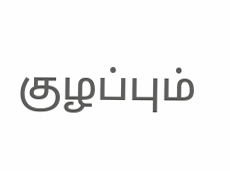குழப்பும்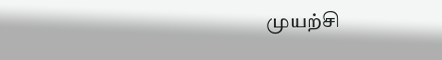முயற்சி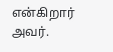என்கிறார் அவர்.